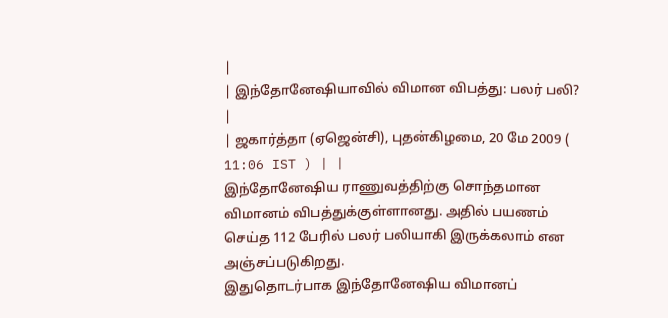|
| இந்தோனேஷியாவில் விமான விபத்து: பலர் பலி? |
| ஜகார்த்தா (ஏஜென்சி), புதன்கிழமை, 20 மே 2009 ( 11:06 IST ) | |
இந்தோனேஷிய ராணுவத்திற்கு சொந்தமான விமானம் விபத்துக்குள்ளானது. அதில் பயணம் செய்த 112 பேரில் பலர் பலியாகி இருக்கலாம் என அஞ்சப்படுகிறது.
இதுதொடர்பாக இந்தோனேஷிய விமானப்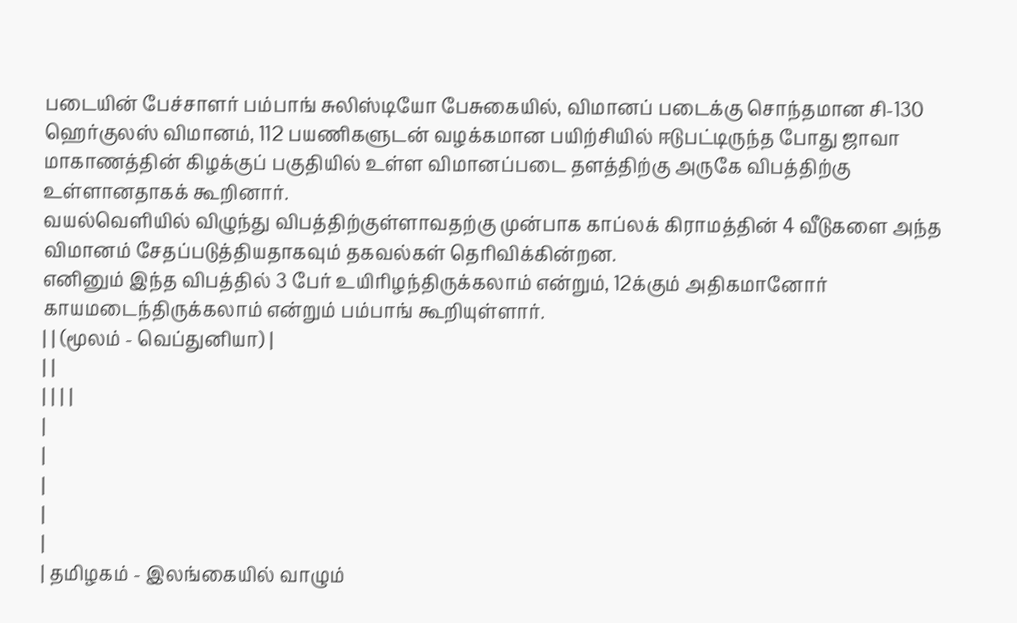படையின் பேச்சாளர் பம்பாங் சுலிஸ்டியோ பேசுகையில், விமானப் படைக்கு சொந்தமான சி-130 ஹெர்குலஸ் விமானம், 112 பயணிகளுடன் வழக்கமான பயிற்சியில் ஈடுபட்டிருந்த போது ஜாவா மாகாணத்தின் கிழக்குப் பகுதியில் உள்ள விமானப்படை தளத்திற்கு அருகே விபத்திற்கு உள்ளானதாகக் கூறினார்.
வயல்வெளியில் விழுந்து விபத்திற்குள்ளாவதற்கு முன்பாக காப்லக் கிராமத்தின் 4 வீடுகளை அந்த விமானம் சேதப்படுத்தியதாகவும் தகவல்கள் தெரிவிக்கின்றன.
எனினும் இந்த விபத்தில் 3 பேர் உயிரிழந்திருக்கலாம் என்றும், 12க்கும் அதிகமானோர் காயமடைந்திருக்கலாம் என்றும் பம்பாங் கூறியுள்ளார்.
| | (மூலம் - வெப்துனியா) |
| |
| | | |
|
|
|
|
|
| தமிழகம் - இலங்கையில் வாழும்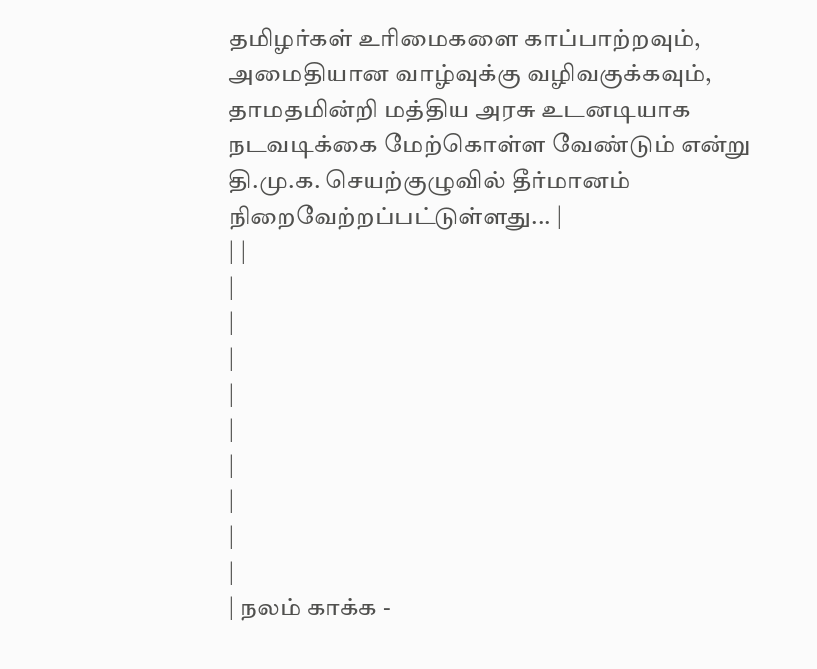தமிழர்கள் உரிமைகளை காப்பாற்றவும், அமைதியான வாழ்வுக்கு வழிவகுக்கவும், தாமதமின்றி மத்திய அரசு உடனடியாக நடவடிக்கை மேற்கொள்ள வேண்டும் என்று தி.மு.க. செயற்குழுவில் தீர்மானம் நிறைவேற்றப்பட்டுள்ளது... |
| |
|
|
|
|
|
|
|
|
|
| நலம் காக்க -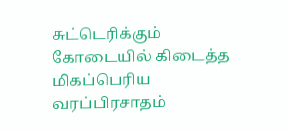சுட்டெரிக்கும் கோடையில் கிடைத்த மிகப்பெரிய வரப்பிரசாதம்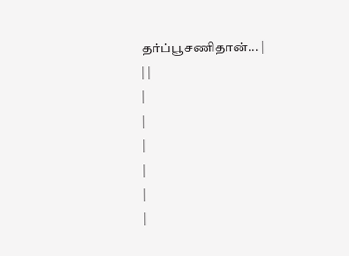தர்ப்பூசணிதான்... |
| |
|
|
|
|
|
|